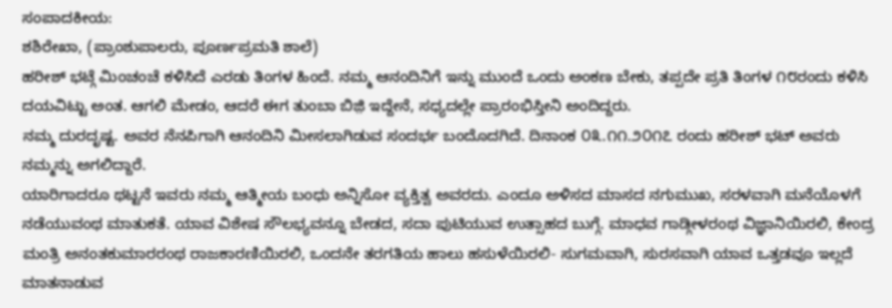ಸಂಪಾದಕೀಯ:
ಶಶಿರೇಖಾ, (ಪ್ರಾಂಶುಪಾಲರು, ಪೂರ್ಣಪ್ರಮತಿ ಶಾಲೆ)
ಹರೀಶ್ ಭಟ್ಗೆ ಮಿಂಚಂಚೆ ಕಳಿಸಿದೆ ಎರಡು ತಿಂಗಳ ಹಿಂದೆ. ನಮ್ಮ ಆನಂದಿನಿಗೆ ಇನ್ನು ಮುಂದೆ ಒಂದು ಅಂಕಣ ಬೇಕು, ತಪ್ಪದೇ ಪ್ರತಿ ತಿಂಗಳ ೧೮ರಂದು ಕಳಿಸಿ ದಯವಿಟ್ಟು ಅಂತ. ಆಗಲಿ ಮೇಡಂ, ಆದರೆ ಈಗ ತುಂಬಾ ಬಿಜ಼ಿ ಇದ್ದೇನೆ, ಸಧ್ಯದಲ್ಲೇ ಪ್ರಾರಂಭಿಸ್ತೀನಿ ಅಂದಿದ್ದರು.
ನಮ್ಮ ದುರದೃಷ್ಟ. ಅವರ ನೆನಪಿಗಾಗಿ ಆನಂದಿನಿ ಮೀಸಲಾಗಿಡುವ ಸಂದರ್ಭ ಬಂದೊದಗಿದೆ. ದಿನಾಂಕ ೦೩.೧೧.೨೦೧೭ ರಂದು ಹರೀಶ್ ಭಟ್ ಅವರು ನಮ್ಮನ್ನು ಅಗಲಿದ್ದಾರೆ.
ಯಾರಿಗಾದರೂ ಥಟ್ಟನೆ ಇವರು ನಮ್ಮ ಆತ್ಮೀಯ ಬಂಧು ಅನ್ನಿಸೋ ವ್ಯಕ್ತಿತ್ವ ಅವರದು. ಎಂದೂ ಅಳಿಸದ ಮಾಸದ ನಗುಮುಖ, ಸರಳವಾಗಿ ಮನೆಯೊಳಗೆ ನಡೆಯುವಂಥ ಮಾತುಕತೆ. ಯಾವ ವಿಶೇಷ ಸೌಲಭ್ಯವನ್ನೂ ಬೇಡದ, ಸದಾ ಪುಟಿಯುವ ಉತ್ಸಾಹದ ಬುಗ್ಗೆ. ಮಾಧವ ಗಾಡ್ಗೀಳರಂಥ ವಿಜ್ಞಾನಿಯಿರಲಿ, ಕೇಂದ್ರ ಮಂತ್ರಿ ಅನಂತಕುಮಾರರಂಥ ರಾಜಕಾರಣಿಯಿರಲಿ, ಒಂದನೇ ತರಗತಿಯ ಹಾಲು ಹಸುಳೆಯಿರಲಿ- ಸುಗಮವಾಗಿ, ಸುರಸವಾಗಿ ಯಾವ ಒತ್ತಡವೂ ಇಲ್ಲದೆ ಮಾತನಾಡುವ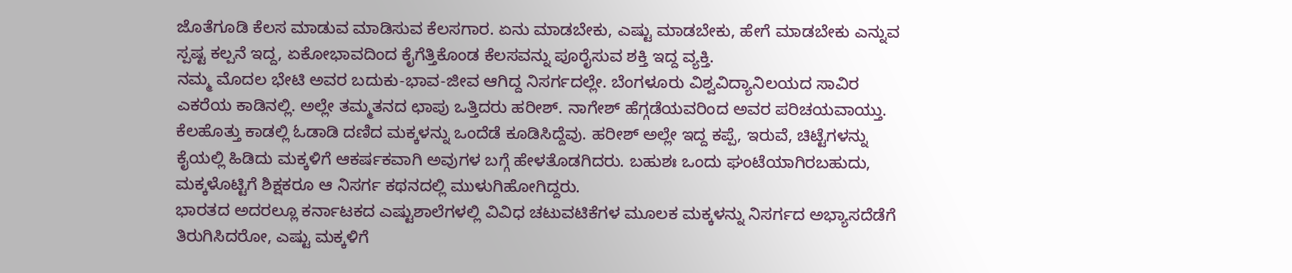ಜೊತೆಗೂಡಿ ಕೆಲಸ ಮಾಡುವ ಮಾಡಿಸುವ ಕೆಲಸಗಾರ. ಏನು ಮಾಡಬೇಕು, ಎಷ್ಟು ಮಾಡಬೇಕು, ಹೇಗೆ ಮಾಡಬೇಕು ಎನ್ನುವ ಸ್ಪಷ್ಟ ಕಲ್ಪನೆ ಇದ್ದ, ಏಕೋಭಾವದಿಂದ ಕೈಗೆತ್ತಿಕೊಂಡ ಕೆಲಸವನ್ನು ಪೂರೈಸುವ ಶಕ್ತಿ ಇದ್ದ ವ್ಯಕ್ತಿ.
ನಮ್ಮ ಮೊದಲ ಭೇಟಿ ಅವರ ಬದುಕು-ಭಾವ-ಜೀವ ಆಗಿದ್ದ ನಿಸರ್ಗದಲ್ಲೇ. ಬೆಂಗಳೂರು ವಿಶ್ವವಿದ್ಯಾನಿಲಯದ ಸಾವಿರ ಎಕರೆಯ ಕಾಡಿನಲ್ಲಿ. ಅಲ್ಲೇ ತಮ್ಮತನದ ಛಾಪು ಒತ್ತಿದರು ಹರೀಶ್. ನಾಗೇಶ್ ಹೆಗ್ಗಡೆಯವರಿಂದ ಅವರ ಪರಿಚಯವಾಯ್ತು. ಕೆಲಹೊತ್ತು ಕಾಡಲ್ಲಿ ಓಡಾಡಿ ದಣಿದ ಮಕ್ಕಳನ್ನು ಒಂದೆಡೆ ಕೂಡಿಸಿದ್ದೆವು. ಹರೀಶ್ ಅಲ್ಲೇ ಇದ್ದ ಕಪ್ಪೆ, ಇರುವೆ, ಚಿಟ್ಟೆಗಳನ್ನು ಕೈಯಲ್ಲಿ ಹಿಡಿದು ಮಕ್ಕಳಿಗೆ ಆಕರ್ಷಕವಾಗಿ ಅವುಗಳ ಬಗ್ಗೆ ಹೇಳತೊಡಗಿದರು. ಬಹುಶಃ ಒಂದು ಘಂಟೆಯಾಗಿರಬಹುದು, ಮಕ್ಕಳೊಟ್ಟಿಗೆ ಶಿಕ್ಷಕರೂ ಆ ನಿಸರ್ಗ ಕಥನದಲ್ಲಿ ಮುಳುಗಿಹೋಗಿದ್ದರು.
ಭಾರತದ ಅದರಲ್ಲೂ ಕರ್ನಾಟಕದ ಎಷ್ಟುಶಾಲೆಗಳಲ್ಲಿ ವಿವಿಧ ಚಟುವಟಿಕೆಗಳ ಮೂಲಕ ಮಕ್ಕಳನ್ನು ನಿಸರ್ಗದ ಅಭ್ಯಾಸದೆಡೆಗೆ ತಿರುಗಿಸಿದರೋ, ಎಷ್ಟು ಮಕ್ಕಳಿಗೆ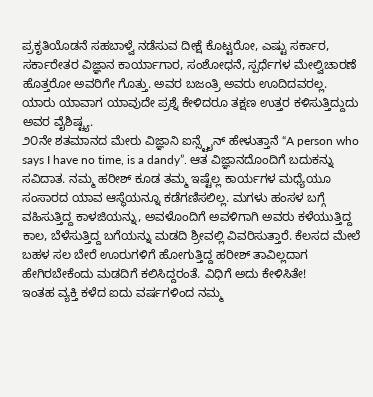ಪ್ರಕೃತಿಯೊಡನೆ ಸಹಬಾಳ್ವೆ ನಡೆಸುವ ದೀಕ್ಷೆ ಕೊಟ್ಟರೋ, ಎಷ್ಟು ಸರ್ಕಾರ, ಸರ್ಕಾರೇತರ ವಿಜ್ಞಾನ ಕಾರ್ಯಾಗಾರ, ಸಂಶೋಧನೆ, ಸ್ಪರ್ಧೆಗಳ ಮೇಲ್ವಿಚಾರಣೆ ಹೊತ್ತರೋ ಅವರಿಗೇ ಗೊತ್ತು. ಅವರ ಬಜಂತ್ರಿ ಅವರು ಊದಿದವರಲ್ಲ. ಯಾರು ಯಾವಾಗ ಯಾವುದೇ ಪ್ರಶ್ನೆ ಕೇಳಿದರೂ ತಕ್ಷಣ ಉತ್ತರ ಕಳಿಸುತ್ತಿದ್ದುದು ಅವರ ವೈಶಿಷ್ಟ್ಯ.
೨೦ನೇ ಶತಮಾನದ ಮೇರು ವಿಜ್ಞಾನಿ ಐನ್ಸ್ಟೈನ್ ಹೇಳುತ್ತಾನೆ “A person who says I have no time, is a dandy”. ಆತ ವಿಜ್ಞಾನದೊಂದಿಗೆ ಬದುಕನ್ನು ಸವಿದಾತ. ನಮ್ಮ ಹರೀಶ್ ಕೂಡ ತಮ್ಮ ಇಷ್ಟೆಲ್ಲ ಕಾರ್ಯಗಳ ಮಧ್ಯೆಯೂ ಸಂಸಾರದ ಯಾವ ಆಸ್ಥೆಯನ್ನೂ ಕಡೆಗಣಿಸಲಿಲ್ಲ. ಮಗಳು ಹಂಸಳ ಬಗ್ಗೆ ವಹಿಸುತ್ತಿದ್ದ ಕಾಳಜಿಯನ್ನು, ಅವಳೊಂದಿಗೆ ಅವಳಿಗಾಗಿ ಅವರು ಕಳೆಯುತ್ತಿದ್ದ ಕಾಲ, ಬೆಳೆಸುತ್ತಿದ್ದ ಬಗೆಯನ್ನು ಮಡದಿ ಶ್ರೀವಲ್ಲಿ ವಿವರಿಸುತ್ತಾರೆ. ಕೆಲಸದ ಮೇಲೆ ಬಹಳ ಸಲ ಬೇರೆ ಊರುಗಳಿಗೆ ಹೋಗುತ್ತಿದ್ದ ಹರೀಶ್ ತಾವಿಲ್ಲದಾಗ ಹೇಗಿರಬೇಕೆಂದು ಮಡದಿಗೆ ಕಲಿಸಿದ್ದರಂತೆ. ವಿಧಿಗೆ ಅದು ಕೇಳಿಸಿತೇ!
ಇಂತಹ ವ್ಯಕ್ತಿ ಕಳೆದ ಐದು ವರ್ಷಗಳಿಂದ ನಮ್ಮ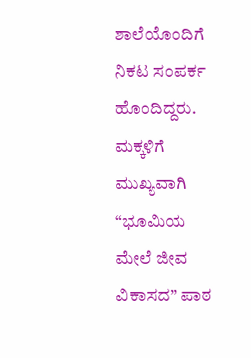ಶಾಲೆಯೊಂದಿಗೆ ನಿಕಟ ಸಂಪರ್ಕ ಹೊಂದಿದ್ದರು. ಮಕ್ಕಳಿಗೆ ಮುಖ್ಯವಾಗಿ “ಭೂಮಿಯ ಮೇಲೆ ಜೀವ ವಿಕಾಸದ” ಪಾಠ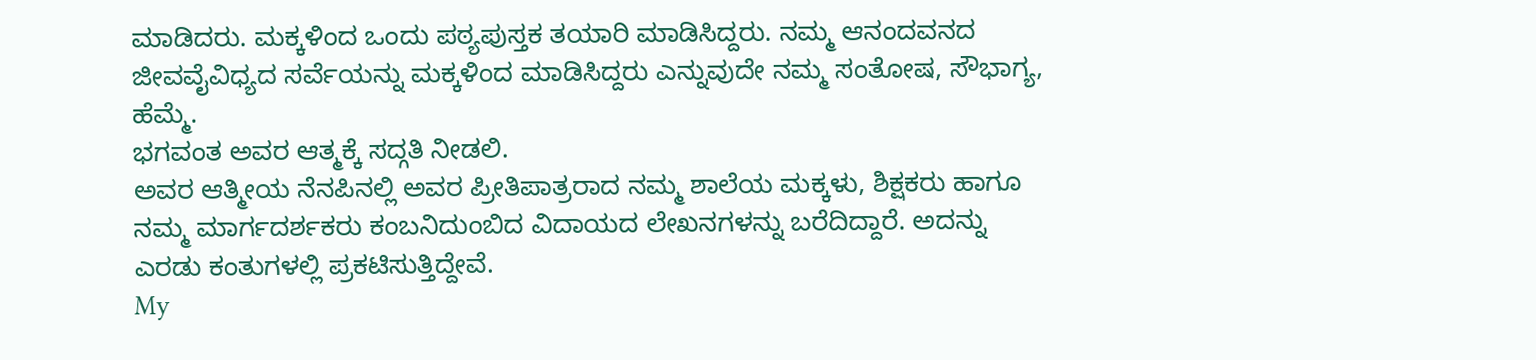ಮಾಡಿದರು. ಮಕ್ಕಳಿಂದ ಒಂದು ಪಠ್ಯಪುಸ್ತಕ ತಯಾರಿ ಮಾಡಿಸಿದ್ದರು. ನಮ್ಮ ಆನಂದವನದ ಜೀವವೈವಿಧ್ಯದ ಸರ್ವೆಯನ್ನು ಮಕ್ಕಳಿಂದ ಮಾಡಿಸಿದ್ದರು ಎನ್ನುವುದೇ ನಮ್ಮ ಸಂತೋಷ, ಸೌಭಾಗ್ಯ, ಹೆಮ್ಮೆ.
ಭಗವಂತ ಅವರ ಆತ್ಮಕ್ಕೆ ಸದ್ಗತಿ ನೀಡಲಿ.
ಅವರ ಆತ್ಮೀಯ ನೆನಪಿನಲ್ಲಿ ಅವರ ಪ್ರೀತಿಪಾತ್ರರಾದ ನಮ್ಮ ಶಾಲೆಯ ಮಕ್ಕಳು, ಶಿಕ್ಷಕರು ಹಾಗೂ ನಮ್ಮ ಮಾರ್ಗದರ್ಶಕರು ಕಂಬನಿದುಂಬಿದ ವಿದಾಯದ ಲೇಖನಗಳನ್ನು ಬರೆದಿದ್ದಾರೆ. ಅದನ್ನು ಎರಡು ಕಂತುಗಳಲ್ಲಿ ಪ್ರಕಟಿಸುತ್ತಿದ್ದೇವೆ.
My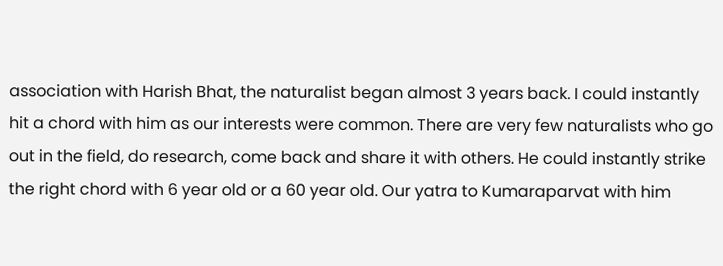association with Harish Bhat, the naturalist began almost 3 years back. I could instantly hit a chord with him as our interests were common. There are very few naturalists who go out in the field, do research, come back and share it with others. He could instantly strike the right chord with 6 year old or a 60 year old. Our yatra to Kumaraparvat with him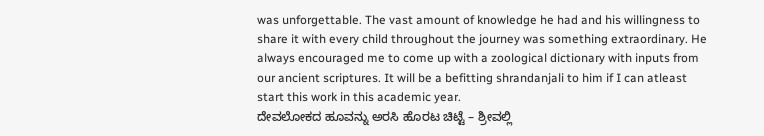was unforgettable. The vast amount of knowledge he had and his willingness to share it with every child throughout the journey was something extraordinary. He always encouraged me to come up with a zoological dictionary with inputs from our ancient scriptures. It will be a befitting shrandanjali to him if I can atleast start this work in this academic year.
ದೇವಲೋಕದ ಹೂವನ್ನು ಅರಸಿ ಹೊರಟ ಚಿಟ್ಟೆ – ಶ್ರೀವಲ್ಲಿ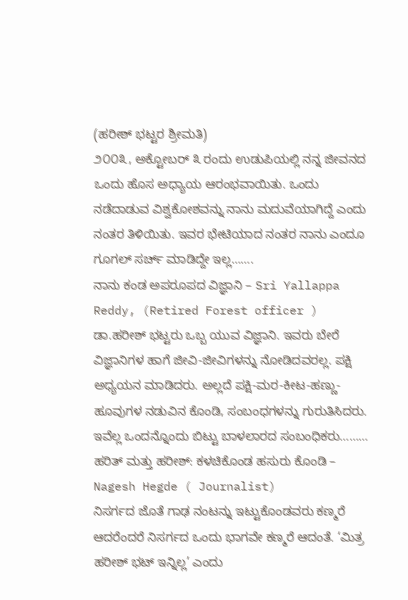(ಹರೀಶ್ ಭಟ್ಟರ ಶ್ರೀಮತಿ)
೨೦೦೩, ಅಕ್ಟೋಬರ್ ೩ ರಂದು ಉಡುಪಿಯಲ್ಲಿ ನನ್ನ ಜೀವನದ ಒಂದು ಹೊಸ ಅಧ್ಯಾಯ ಆರಂಭವಾಯಿತು. ಒಂದು ನಡೆದಾಡುವ ವಿಶ್ವಕೋಶವನ್ನು ನಾನು ಮದುವೆಯಾಗಿದ್ದೆ ಎಂದು ನಂತರ ತಿಳಿಯಿತು. ಇವರ ಭೇಟಿಯಾದ ನಂತರ ನಾನು ಎಂದೂ ಗೂಗಲ್ ಸರ್ಚ್ ಮಾಡಿದ್ದೇ ಇಲ್ಲ…….
ನಾನು ಕಂಡ ಅಪರೂಪದ ವಿಜ್ಞಾನಿ – Sri Yallappa Reddy, (Retired Forest officer )
ಡಾ.ಹರೀಶ್ ಭಟ್ಟರು ಒಬ್ಬ ಯುವ ವಿಜ್ಞಾನಿ. ಇವರು ಬೇರೆ ವಿಜ್ಞಾನಿಗಳ ಹಾಗೆ ಜೀವಿ-ಜೀವಿಗಳನ್ನು ನೋಡಿದವರಲ್ಲ. ಪಕ್ಷಿ ಅಧ್ಯಯನ ಮಾಡಿದರು. ಅಲ್ಲದೆ ಪಕ್ಷಿ-ಮರ-ಕೀಟ-ಹಣ್ಣು-ಹೂವುಗಳ ನಡುವಿನ ಕೊಂಡಿ, ಸಂಬಂಧಗಳನ್ನು ಗುರುತಿಸಿದರು. ಇವೆಲ್ಲ ಒಂದನ್ನೊಂದು ಬಿಟ್ಟು ಬಾಳಲಾರದ ಸಂಬಂಧಿಕರು………
ಹರಿತ್ ಮತ್ತು ಹರೀಶ್: ಕಳಚಿಕೊಂಡ ಹಸುರು ಕೊಂಡಿ – Nagesh Hegde ( Journalist)
ನಿಸರ್ಗದ ಜೊತೆ ಗಾಢ ನಂಟನ್ನು ಇಟ್ಟುಕೊಂಡವರು ಕಣ್ಮರೆ ಆದರೆಂದರೆ ನಿಸರ್ಗದ ಒಂದು ಭಾಗವೇ ಕಣ್ಮರೆ ಆದಂತೆ. ‘ಮಿತ್ರ ಹರೀಶ್ ಭಟ್ ಇನ್ನಿಲ್ಲ’ ಎಂದು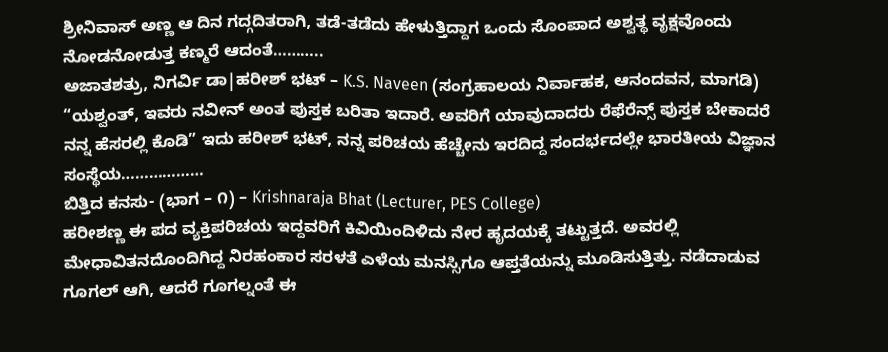ಶ್ರೀನಿವಾಸ್ ಅಣ್ಣ ಆ ದಿನ ಗದ್ಗದಿತರಾಗಿ, ತಡೆ-ತಡೆದು ಹೇಳುತ್ತಿದ್ದಾಗ ಒಂದು ಸೊಂಪಾದ ಅಶ್ವತ್ಥ ವೃಕ್ಷವೊಂದು ನೋಡನೋಡುತ್ತ ಕಣ್ಮರೆ ಆದಂತೆ………..
ಅಜಾತಶತ್ರು, ನಿಗರ್ವಿ ಡಾ|ಹರೀಶ್ ಭಟ್ – K.S. Naveen (ಸಂಗ್ರಹಾಲಯ ನಿರ್ವಾಹಕ, ಆನಂದವನ, ಮಾಗಡಿ)
“ಯಶ್ವಂತ್, ಇವರು ನವೀನ್ ಅಂತ ಪುಸ್ತಕ ಬರಿತಾ ಇದಾರೆ. ಅವರಿಗೆ ಯಾವುದಾದರು ರೆಫೆರೆನ್ಸ್ ಪುಸ್ತಕ ಬೇಕಾದರೆ ನನ್ನ ಹೆಸರಲ್ಲಿ ಕೊಡಿ” ಇದು ಹರೀಶ್ ಭಟ್, ನನ್ನ ಪರಿಚಯ ಹೆಚ್ಚೇನು ಇರದಿದ್ದ ಸಂದರ್ಭದಲ್ಲೇ ಭಾರತೀಯ ವಿಜ್ಞಾನ ಸಂಸ್ಥೆಯ………………
ಬಿತ್ತಿದ ಕನಸು- (ಭಾಗ – ೧) – Krishnaraja Bhat (Lecturer, PES College)
ಹರೀಶಣ್ಣ ಈ ಪದ ವ್ಯಕ್ತಿಪರಿಚಯ ಇದ್ದವರಿಗೆ ಕಿವಿಯಿಂದಿಳಿದು ನೇರ ಹೃದಯಕ್ಕೆ ತಟ್ಟುತ್ತದೆ. ಅವರಲ್ಲಿ ಮೇಧಾವಿತನದೊಂದಿಗಿದ್ದ ನಿರಹಂಕಾರ ಸರಳತೆ ಎಳೆಯ ಮನಸ್ಸಿಗೂ ಆಪ್ತತೆಯನ್ನು ಮೂಡಿಸುತ್ತಿತ್ತು. ನಡೆದಾಡುವ ಗೂಗಲ್ ಆಗಿ, ಆದರೆ ಗೂಗಲ್ನಂತೆ ಈ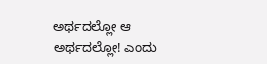ಅರ್ಥದಲ್ಲೋ ಆ ಅರ್ಥದಲ್ಲೋ! ಎಂದು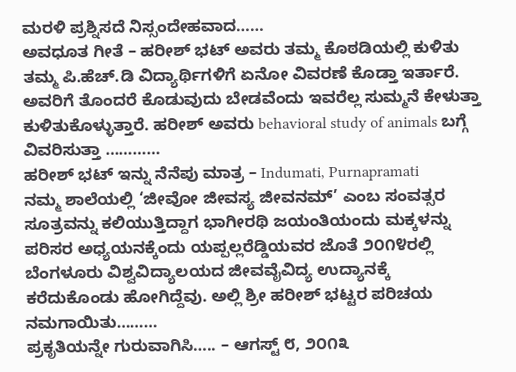ಮರಳಿ ಪ್ರಶ್ನಿಸದೆ ನಿಸ್ಸಂದೇಹವಾದ……
ಅವಧೂತ ಗೀತೆ – ಹರೀಶ್ ಭಟ್ ಅವರು ತಮ್ಮ ಕೊಠಡಿಯಲ್ಲಿ ಕುಳಿತು ತಮ್ಮ ಪಿ.ಹೆಚ್.ಡಿ ವಿದ್ಯಾರ್ಥಿಗಳಿಗೆ ಏನೋ ವಿವರಣೆ ಕೊಡ್ತಾ ಇರ್ತಾರೆ. ಅವರಿಗೆ ತೊಂದರೆ ಕೊಡುವುದು ಬೇಡವೆಂದು ಇವರೆಲ್ಲ ಸುಮ್ಮನೆ ಕೇಳುತ್ತಾ ಕುಳಿತುಕೊಳ್ಳುತ್ತಾರೆ. ಹರೀಶ್ ಅವರು behavioral study of animals ಬಗ್ಗೆ ವಿವರಿಸುತ್ತಾ …………
ಹರೀಶ್ ಭಟ್ ಇನ್ನು ನೆನೆಪು ಮಾತ್ರ – Indumati, Purnapramati
ನಮ್ಮ ಶಾಲೆಯಲ್ಲಿ ‘ಜೀವೋ ಜೀವಸ್ಯ ಜೀವನಮ್’ ಎಂಬ ಸಂವತ್ಸರ ಸೂತ್ರವನ್ನು ಕಲಿಯುತ್ತಿದ್ದಾಗ ಭಾಗೀರಥಿ ಜಯಂತಿಯಂದು ಮಕ್ಕಳನ್ನು ಪರಿಸರ ಅಧ್ಯಯನಕ್ಕೆಂದು ಯಪ್ಪಲ್ಲರೆಡ್ಡಿಯವರ ಜೊತೆ ೨೦೧೪ರಲ್ಲಿ ಬೆಂಗಳೂರು ವಿಶ್ವವಿದ್ಯಾಲಯದ ಜೀವವೈವಿದ್ಯ ಉದ್ಯಾನಕ್ಕೆ ಕರೆದುಕೊಂಡು ಹೋಗಿದ್ದೆವು. ಅಲ್ಲಿ ಶ್ರೀ ಹರೀಶ್ ಭಟ್ಟರ ಪರಿಚಯ ನಮಗಾಯಿತು………
ಪ್ರಕೃತಿಯನ್ನೇ ಗುರುವಾಗಿಸಿ….. – ಆಗಸ್ಟ್ ೮, ೨೦೧೩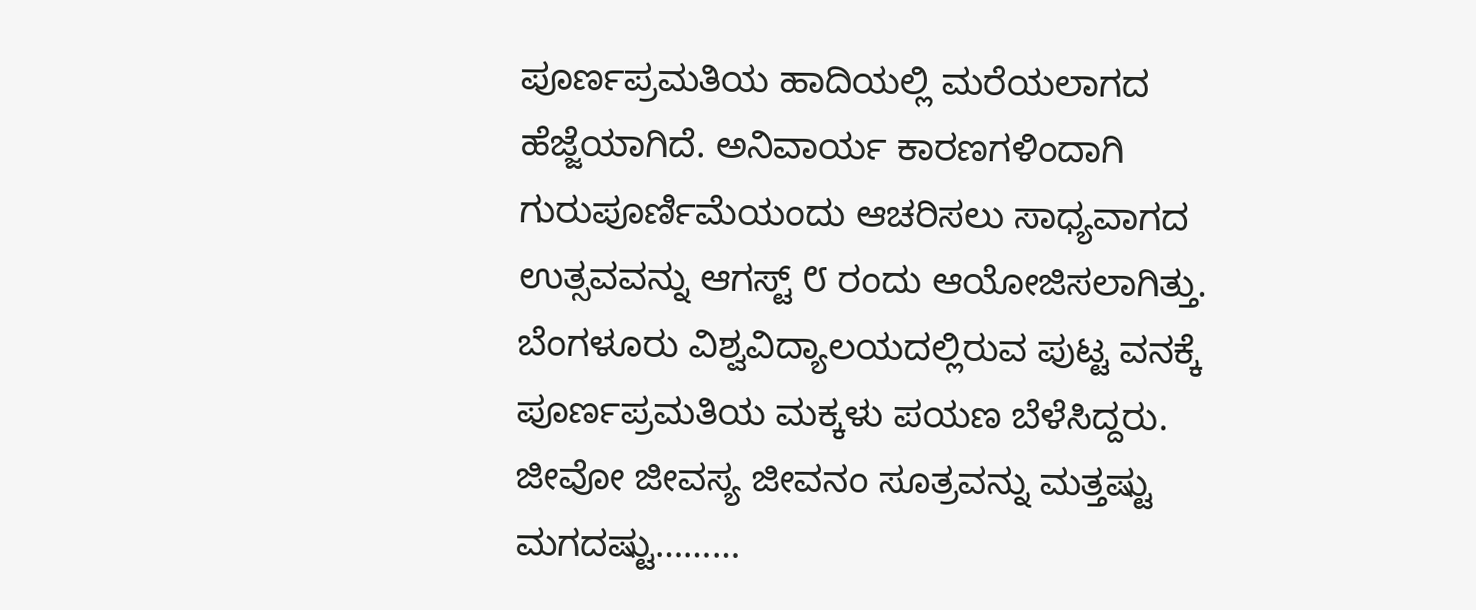ಪೂರ್ಣಪ್ರಮತಿಯ ಹಾದಿಯಲ್ಲಿ ಮರೆಯಲಾಗದ ಹೆಜ್ಜೆಯಾಗಿದೆ. ಅನಿವಾರ್ಯ ಕಾರಣಗಳಿಂದಾಗಿ ಗುರುಪೂರ್ಣಿಮೆಯಂದು ಆಚರಿಸಲು ಸಾಧ್ಯವಾಗದ ಉತ್ಸವವನ್ನು ಆಗಸ್ಟ್ ೮ ರಂದು ಆಯೋಜಿಸಲಾಗಿತ್ತು. ಬೆಂಗಳೂರು ವಿಶ್ವವಿದ್ಯಾಲಯದಲ್ಲಿರುವ ಪುಟ್ಟ ವನಕ್ಕೆ ಪೂರ್ಣಪ್ರಮತಿಯ ಮಕ್ಕಳು ಪಯಣ ಬೆಳೆಸಿದ್ದರು. ಜೀವೋ ಜೀವಸ್ಯ ಜೀವನಂ ಸೂತ್ರವನ್ನು ಮತ್ತಷ್ಟು ಮಗದಷ್ಟು………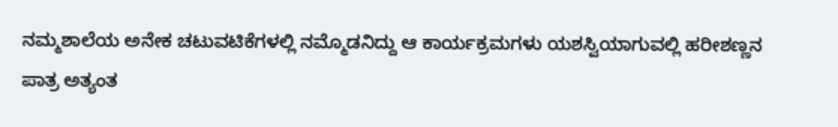ನಮ್ಮಶಾಲೆಯ ಅನೇಕ ಚಟುವಟಿಕೆಗಳಲ್ಲಿ ನಮ್ಮೊಡನಿದ್ದು ಆ ಕಾರ್ಯಕ್ರಮಗಳು ಯಶಸ್ವಿಯಾಗುವಲ್ಲಿ ಹರೀಶಣ್ಣನ ಪಾತ್ರ ಅತ್ಯಂತ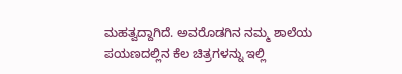ಮಹತ್ವದ್ದಾಗಿದೆ. ಅವರೊಡಗಿನ ನಮ್ಮ ಶಾಲೆಯ ಪಯಣದಲ್ಲಿನ ಕೆಲ ಚಿತ್ರಗಳನ್ನು ಇಲ್ಲಿ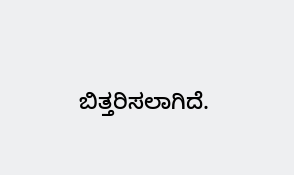ಬಿತ್ತರಿಸಲಾಗಿದೆ.